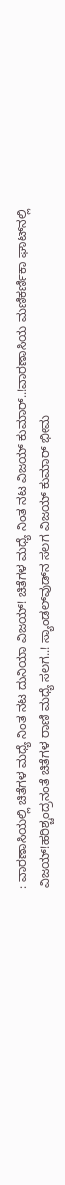: ವಾರಣಾಸಿಯಲ್ಲಿ ಚಿತೆಗಳ ಮಧ್ಯೆ ನಿಂತ ನಟ ದುನಿಯಾ ವಿಜಯ್! ಚಿತೆಗಳ ಮಧ್ಯೆ ನಿಂತ ನಟ ವಿಜಯ್ ಕುಮಾರ್..!ವಾರಣಾಸಿಯ ಮಣಿಕರ್ಣಿಕಾ ಘಾಟ್‌ನಲ್ಲಿ ವಿಜಯ್!ಹರಿಶ್ಚಂದ್ರನಂತೆ ಚಿತೆಗಳ ರಾಣಿ ಮಧ್ಯೆ ಸಲಗ..! ಸ್ಯಾಂಡಲ್‌ವುಡ್‌ನ ಸಲಗ ವಿಜಯ್ ಕುಮಾರ್ ಭೀಮ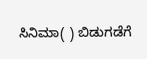ಸಿನಿಮಾ( ) ಬಿಡುಗಡೆಗೆ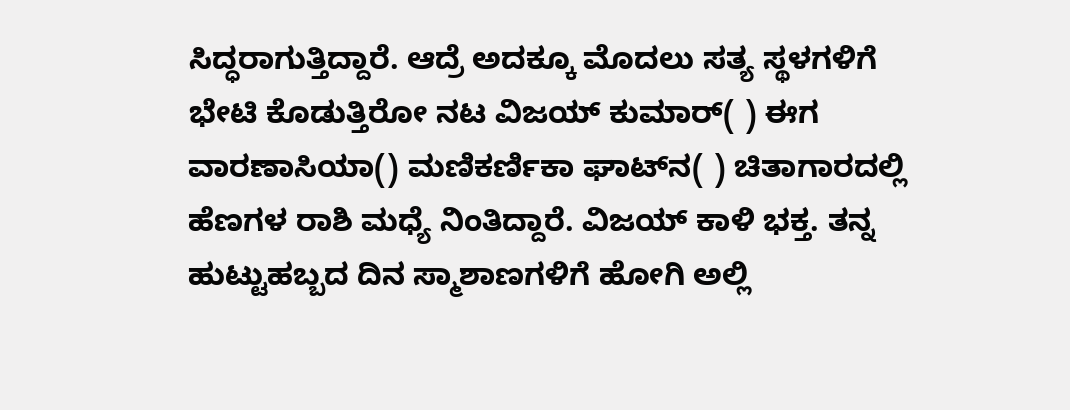ಸಿದ್ಧರಾಗುತ್ತಿದ್ದಾರೆ. ಆದ್ರೆ ಅದಕ್ಕೂ ಮೊದಲು ಸತ್ಯ ಸ್ಥಳಗಳಿಗೆ ಭೇಟಿ ಕೊಡುತ್ತಿರೋ ನಟ ವಿಜಯ್ ಕುಮಾರ್( ) ಈಗ ವಾರಣಾಸಿಯಾ() ಮಣಿಕರ್ಣಿಕಾ ಘಾಟ್‌ನ( ) ಚಿತಾಗಾರದಲ್ಲಿ ಹೆಣಗಳ ರಾಶಿ ಮಧ್ಯೆ ನಿಂತಿದ್ದಾರೆ. ವಿಜಯ್ ಕಾಳಿ ಭಕ್ತ. ತನ್ನ ಹುಟ್ಟುಹಬ್ಬದ ದಿನ ಸ್ಮಾಶಾಣಗಳಿಗೆ ಹೋಗಿ ಅಲ್ಲಿ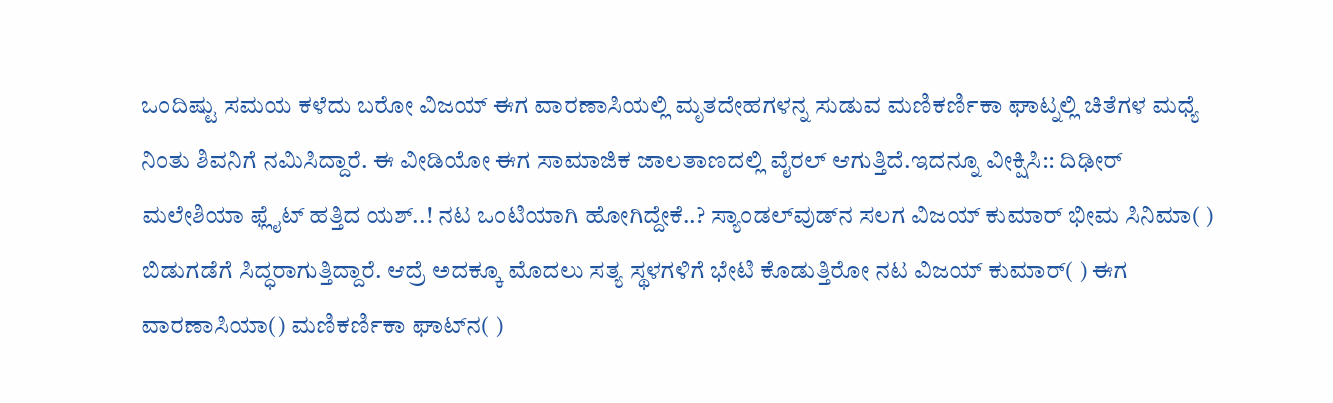ಒಂದಿಷ್ಟು ಸಮಯ ಕಳೆದು ಬರೋ ವಿಜಯ್ ಈಗ ವಾರಣಾಸಿಯಲ್ಲಿ ಮೃತದೇಹಗಳನ್ನ ಸುಡುವ ಮಣಿಕರ್ಣಿಕಾ ಘಾಟ್ನಲ್ಲಿ ಚಿತೆಗಳ ಮಧ್ಯೆ ನಿಂತು ಶಿವನಿಗೆ ನಮಿಸಿದ್ದಾರೆ. ಈ ವೀಡಿಯೋ ಈಗ ಸಾಮಾಜಿಕ ಜಾಲತಾಣದಲ್ಲಿ ವೈರಲ್ ಆಗುತ್ತಿದೆ.ಇದನ್ನೂ ವೀಕ್ಷಿಸಿ:: ದಿಢೀರ್ ಮಲೇಶಿಯಾ ಫ್ಲೈಟ್ ಹತ್ತಿದ ಯಶ್..! ನಟ ಒಂಟಿಯಾಗಿ ಹೋಗಿದ್ದೇಕೆ..? ಸ್ಯಾಂಡಲ್‌ವುಡ್‌ನ ಸಲಗ ವಿಜಯ್ ಕುಮಾರ್ ಭೀಮ ಸಿನಿಮಾ( ) ಬಿಡುಗಡೆಗೆ ಸಿದ್ಧರಾಗುತ್ತಿದ್ದಾರೆ. ಆದ್ರೆ ಅದಕ್ಕೂ ಮೊದಲು ಸತ್ಯ ಸ್ಥಳಗಳಿಗೆ ಭೇಟಿ ಕೊಡುತ್ತಿರೋ ನಟ ವಿಜಯ್ ಕುಮಾರ್( ) ಈಗ ವಾರಣಾಸಿಯಾ() ಮಣಿಕರ್ಣಿಕಾ ಘಾಟ್‌ನ( )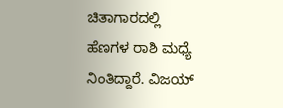ಚಿತಾಗಾರದಲ್ಲಿ ಹೆಣಗಳ ರಾಶಿ ಮಧ್ಯೆ ನಿಂತಿದ್ದಾರೆ. ವಿಜಯ್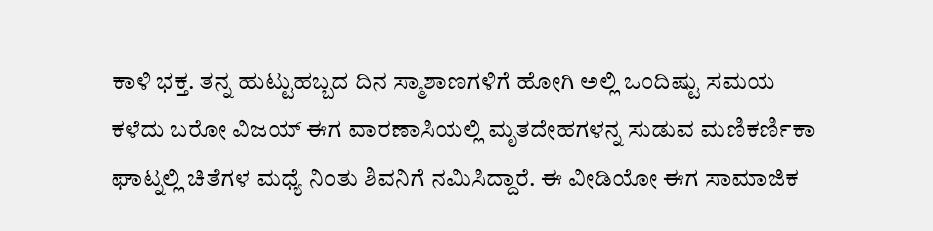ಕಾಳಿ ಭಕ್ತ. ತನ್ನ ಹುಟ್ಟುಹಬ್ಬದ ದಿನ ಸ್ಮಾಶಾಣಗಳಿಗೆ ಹೋಗಿ ಅಲ್ಲಿ ಒಂದಿಷ್ಟು ಸಮಯ ಕಳೆದು ಬರೋ ವಿಜಯ್ ಈಗ ವಾರಣಾಸಿಯಲ್ಲಿ ಮೃತದೇಹಗಳನ್ನ ಸುಡುವ ಮಣಿಕರ್ಣಿಕಾ ಘಾಟ್ನಲ್ಲಿ ಚಿತೆಗಳ ಮಧ್ಯೆ ನಿಂತು ಶಿವನಿಗೆ ನಮಿಸಿದ್ದಾರೆ. ಈ ವೀಡಿಯೋ ಈಗ ಸಾಮಾಜಿಕ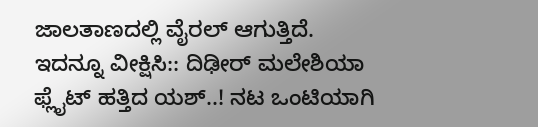ಜಾಲತಾಣದಲ್ಲಿ ವೈರಲ್ ಆಗುತ್ತಿದೆ. ಇದನ್ನೂ ವೀಕ್ಷಿಸಿ:: ದಿಢೀರ್ ಮಲೇಶಿಯಾ ಫ್ಲೈಟ್ ಹತ್ತಿದ ಯಶ್..! ನಟ ಒಂಟಿಯಾಗಿ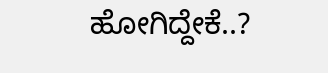ಹೋಗಿದ್ದೇಕೆ..?